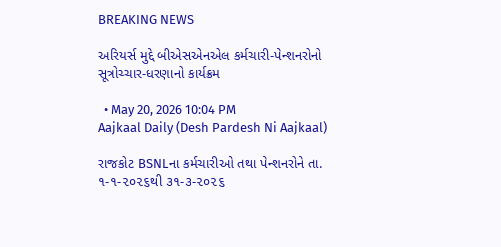BREAKING NEWS

અરિયર્સ મુદ્દે બીએસએનએલ કર્મચારી-પેન્શનરોનો સૂત્રોચ્ચાર-ધરણાનો કાર્યક્રમ

  • May 20, 2026 10:04 PM
Aajkaal Daily (Desh Pardesh Ni Aajkaal)

રાજકોટ BSNLના કર્મચારીઓ તથા પેન્શનરોને તા. ૧-૧-૨૦૨૬થી ૩૧-૩-૨૦૨૬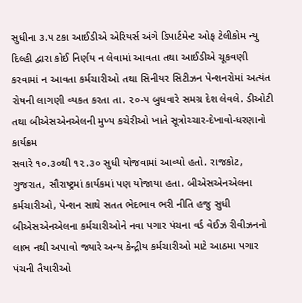સુધીના ૩.૫ ટકા આઈડીએ એરિયર્સ અંગે ડિપાર્ટમેન્ટ ઓફ ટેલીકોમ ન્યુ દિલ્હી દ્વારા કોઈ નિર્ણય ન લેવામાં આવતા તથા આઈડીએ ચૂકવણી કરવામાં ન આવતા કર્મચારીઓ તથા સિનીયર સિટીઝન પેન્શનરોમાં અત્યંત રોષની લાગણી વ્યકત કરતા તા. ૨૦-૫ બુધવારે સમગ્ર દેશ લેવલે. ડીઓટી તથા બીએસએનએલની મુખ્ય કચેરીઓ ખાતે સૂત્રોચ્ચાર-દેખાવો-ધરણાનો કાર્યક્રમ
સવારે ૧૦.૩૦થી ૧૨.૩૦ સુધી યોજવામાં આવ્યો હતો. રાજકોટ, ગુજરાત, સૌરાષ્ટ્રમાં કાર્યકમાં પણ યોજાયા હતા. બીએસએનએલના કર્મચારીઓ, પેન્શન સાથે સતત ભેદભાવ ભરી નીતિ હજુ સુધી બીએસએનએલના કર્મચારીઓને નવા પગાર પંચના વર્ડ વેઈઝ રીવીઝનનો લાભ નથી અપાવો જ્યારે અન્ય કેન્દ્રીય કર્મચારીઓ માટે આઠમા પગાર પંચની તૈયારીઓ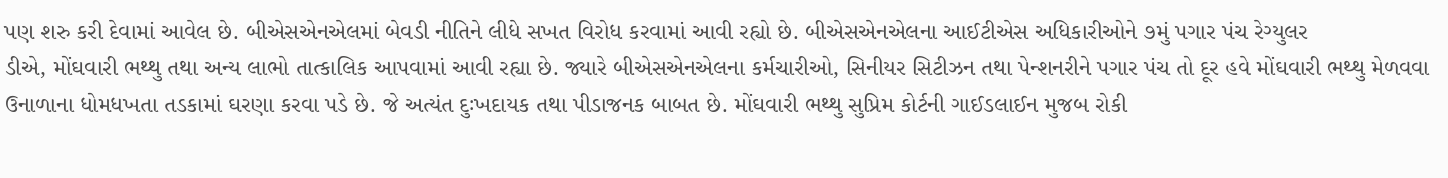પણ શરુ કરી દેવામાં આવેલ છે. બીએસએનએલમાં બેવડી નીતિને લીધે સખત વિરોધ કરવામાં આવી રહ્યો છે. બીએસએનએલના આઈટીએસ અધિકારીઓને ૭મું પગાર પંચ રેગ્યુલર
ડીએ, મોંઘવારી ભથ્થુ તથા અન્ય લાભો તાત્કાલિક આપવામાં આવી રહ્યા છે. જ્યારે બીએસએનએલના કર્મચારીઓ, સિનીયર સિટીઝન તથા પેન્શનરીને પગાર પંચ તો દૂર હવે મોંઘવારી ભથ્થુ મેળવવા ઉનાળાના ધોમધખતા તડકામાં ઘરણા કરવા પડે છે. જે અત્યંત દુઃખદાયક તથા પીડાજનક બાબત છે. મોંઘવારી ભથ્થુ સુપ્રિમ કોર્ટની ગાઈડલાઈન મુજબ રોકી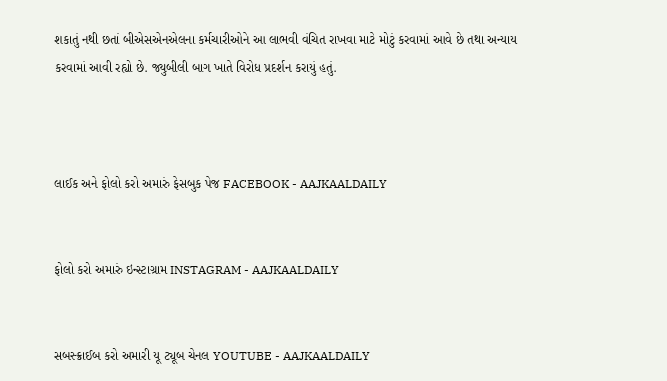શકાતું નથી છતાં બીએસએનએલના કર્મચારીઓને આ લાભવી વંચિત રાખવા માટે મોટું કરવામાં આવે છે તથા અન્યાય કરવામાં આવી રહ્યો છે. જ્યુબીલી બાગ ખાતે વિરોધ પ્રદર્શન કરાયું હતું.



લાઈક અને ફોલો કરો અમારું ફેસબુક પેજ FACEBOOK - AAJKAALDAILY


ફોલો કરો અમારું ઇન્સ્ટાગ્રામ INSTAGRAM - AAJKAALDAILY


સબસ્ક્રાઈબ કરો અમારી યૂ ટ્યૂબ ચેનલ YOUTUBE - AAJKAALDAILY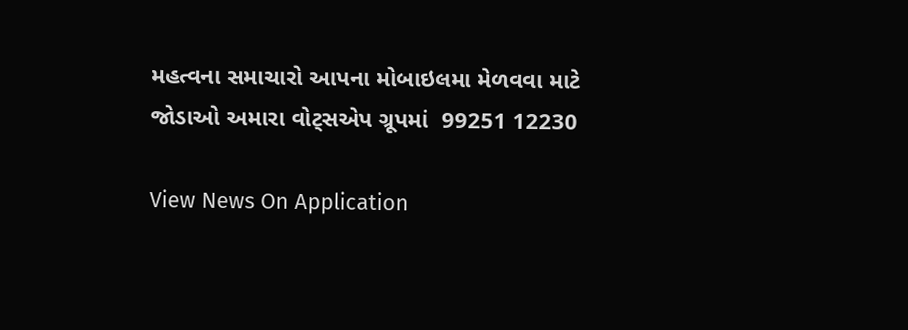મહત્વના સમાચારો આપના મોબાઇલમા મેળવવા માટે જોડાઓ અમારા વોટ્સએપ ગ્રૂપમાં  99251 12230

View News On Application